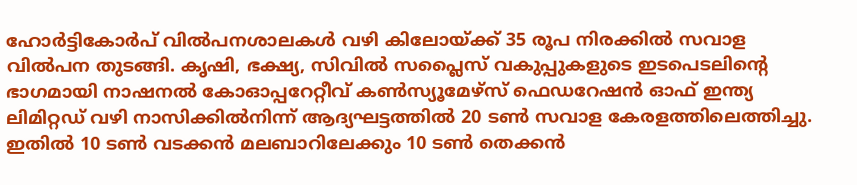ഹോർട്ടികോർപ് വിൽപനശാലകൾ വഴി കിലോയ്ക്ക് 35 രൂപ നിരക്കിൽ സവാള വിൽപന തുടങ്ങി. കൃഷി, ഭക്ഷ്യ, സിവിൽ സപ്ലൈസ് വകുപ്പുകളുടെ ഇടപെടലിന്റെ ഭാഗമായി നാഷനൽ കോഓപ്പറേറ്റീവ് കൺസ്യൂമേഴ്‌സ് ഫെഡറേഷൻ ഓഫ് ഇന്ത്യ ലിമിറ്റഡ് വഴി നാസിക്കിൽനിന്ന് ആദ്യഘട്ടത്തിൽ 20 ടൺ സവാള കേരളത്തിലെത്തിച്ചു. ഇതിൽ 10 ടൺ വടക്കൻ മലബാറിലേക്കും 10 ടൺ തെക്കൻ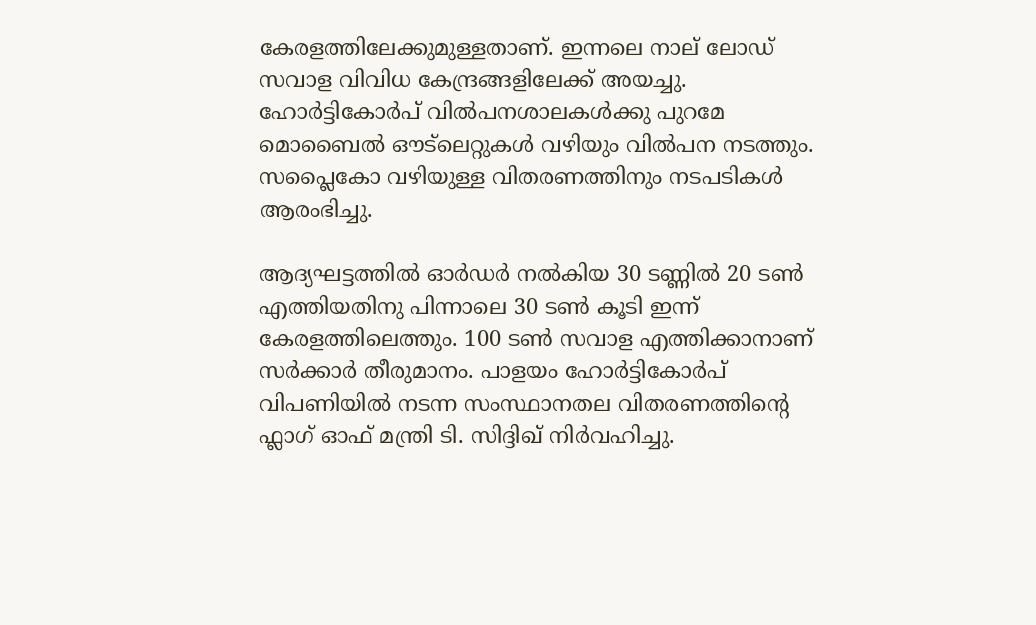കേരളത്തിലേക്കുമുള്ളതാണ്. ഇന്നലെ നാല് ലോഡ് സവാള വിവിധ കേന്ദ്രങ്ങളിലേക്ക് അയച്ചു. ഹോർട്ടികോർപ് വിൽപനശാലകൾക്കു പുറമേ മൊബൈൽ ഔട്‌ലെറ്റുകൾ വഴിയും വിൽപന നടത്തും. സപ്ലൈകോ വഴിയുള്ള വിതരണത്തിനും നടപടികൾ ആരംഭിച്ചു.

ആദ്യഘട്ടത്തിൽ ഓർഡർ നൽകിയ 30 ടണ്ണിൽ 20 ടൺ എത്തിയതിനു പിന്നാലെ 30 ടൺ കൂടി ഇന്ന് കേരളത്തിലെത്തും. 100 ടൺ സവാള എത്തിക്കാനാണ് സർക്കാർ തീരുമാനം. പാളയം ഹോർട്ടികോർപ് വിപണിയിൽ നടന്ന സംസ്ഥാനതല വിതരണത്തിന്റെ ഫ്ലാഗ് ഓഫ് മന്ത്രി ടി. സിദ്ദിഖ് നിർവഹിച്ചു.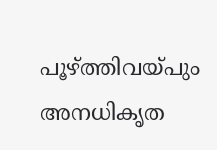പൂഴ്ത്തിവയ്പും അനധികൃത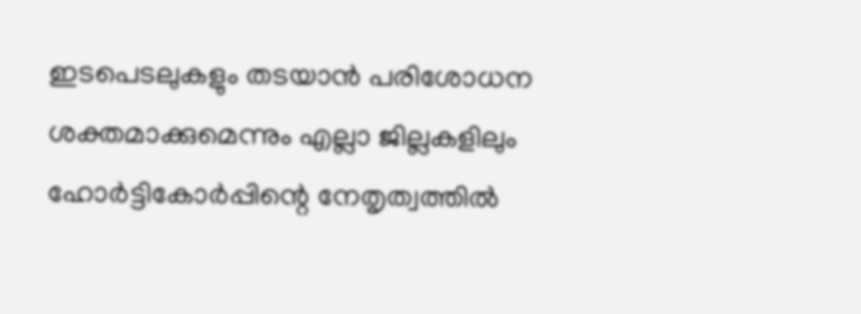ഇടപെടലുകളും തടയാൻ പരിശോധന ശക്തമാക്കുമെന്നും എല്ലാ ജില്ലകളിലും ഹോർട്ടികോർപ്പിന്റെ നേതൃത്വത്തിൽ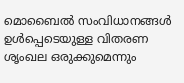മൊബൈൽ സംവിധാനങ്ങൾ ഉൾപ്പെടെയുള്ള വിതരണ ശൃംഖല ഒരുക്കുമെന്നും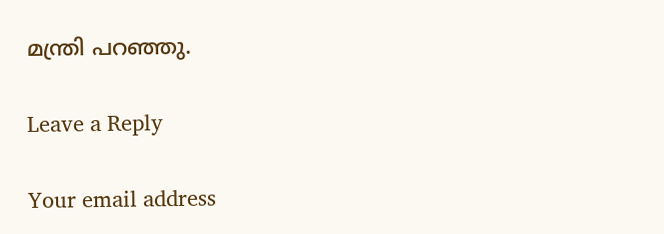മന്ത്രി പറഞ്ഞു.

Leave a Reply

Your email address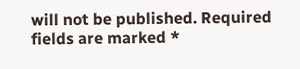will not be published. Required fields are marked *